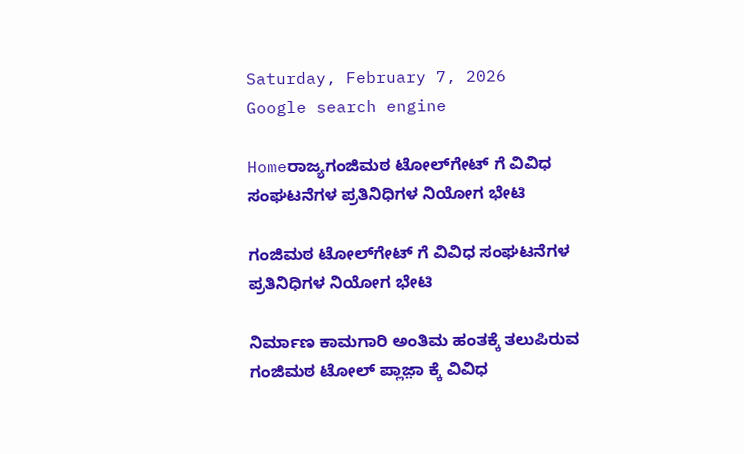Saturday, February 7, 2026
Google search engine

Homeರಾಜ್ಯಗಂಜಿಮಠ ಟೋಲ್‌ಗೇಟ್ ಗೆ‌ ವಿವಿಧ ಸಂಘಟನೆಗಳ ಪ್ರತಿನಿಧಿಗಳ ನಿಯೋಗ ಭೇಟಿ

ಗಂಜಿಮಠ ಟೋಲ್‌ಗೇಟ್ ಗೆ‌ ವಿವಿಧ ಸಂಘಟನೆಗಳ ಪ್ರತಿನಿಧಿಗಳ ನಿಯೋಗ ಭೇಟಿ

ನಿರ್ಮಾಣ ಕಾಮಗಾರಿ ಅಂತಿಮ ಹಂತಕ್ಕೆ ತಲುಪಿರುವ ಗಂಜಿಮಠ ಟೋಲ್ ಪ್ಲಾಜ಼ಾ ಕ್ಕೆ ವಿವಿಧ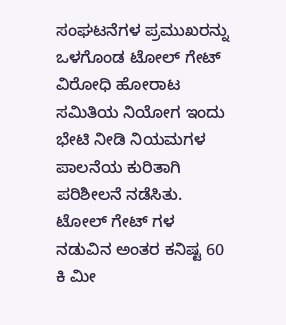ಸಂಘಟನೆಗಳ ಪ್ರಮುಖರನ್ನು ಒಳಗೊಂಡ ಟೋಲ್ ಗೇಟ್ ವಿರೋಧಿ ಹೋರಾಟ ಸಮಿತಿಯ ನಿಯೋಗ ಇಂದು ಭೇಟಿ ನೀಡಿ ನಿಯಮಗಳ ಪಾಲನೆಯ ಕುರಿತಾಗಿ ಪರಿಶೀಲನೆ ನಡೆಸಿತು. ಟೋಲ್ ಗೇಟ್ ಗಳ ನಡುವಿನ ಅಂತರ ಕನಿಷ್ಟ 60 ಕಿ ಮೀ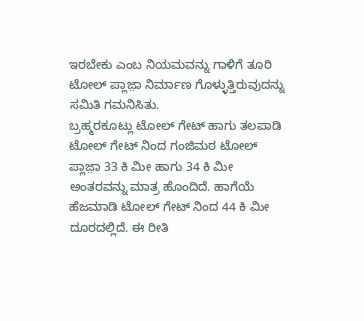ಇರಬೇಕು ಎಂಬ ನಿಯಮವನ್ನು ಗಾಳಿಗೆ ತೂರಿ ಟೋಲ್ ಪ್ಲಾಜ಼ಾ ನಿರ್ಮಾಣ ಗೊಳ್ಳುತ್ತಿರುವುದನ್ನು ಸಮಿತಿ ಗಮನಿಸಿತು.
ಬ್ರಹ್ಮರಕೂಟ್ಲು ಟೋಲ್ ಗೇಟ್ ಹಾಗು ತಲಪಾಡಿ ಟೋಲ್ ಗೇಟ್ ನಿಂದ ಗಂಜಿಮಠ ಟೋಲ್ ಪ್ಲಾಜ಼ಾ 33 ಕಿ ಮೀ ಹಾಗು 34 ಕಿ ಮೀ ಅಂತರವನ್ನು ಮಾತ್ರ ಹೊಂದಿದೆ. ಹಾಗೆಯೆ ಹೆಜಮಾಡಿ ಟೋಲ್ ಗೇಟ್ ನಿಂದ 44 ಕಿ ಮೀ ದೂರದಲ್ಲಿದೆ. ಈ ರೀತಿ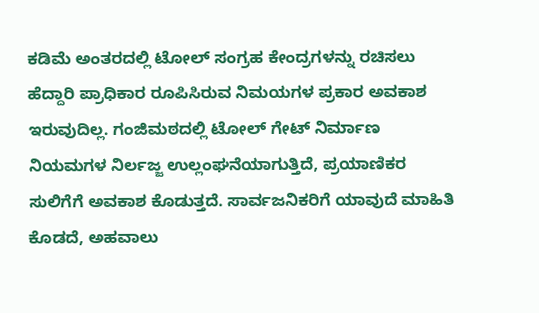ಕಡಿಮೆ ಅಂತರದಲ್ಲಿ ಟೋಲ್ ಸಂಗ್ರಹ‌ ಕೇಂದ್ರಗಳನ್ನು ರಚಿಸಲು ಹೆದ್ದಾರಿ ಪ್ರಾಧಿಕಾರ ರೂಪಿಸಿರುವ ನಿಮಯಗಳ ಪ್ರಕಾರ ಅವಕಾಶ ಇರುವುದಿಲ್ಲ. ಗಂಜಿಮಠದಲ್ಲಿ ಟೋಲ್ ಗೇಟ್ ನಿರ್ಮಾಣ ನಿಯಮಗಳ ನಿರ್ಲಜ್ಜ ಉಲ್ಲಂಘನೆಯಾಗುತ್ತಿದೆ, ಪ್ರಯಾಣಿಕರ ಸುಲಿಗೆಗೆ ಅವಕಾಶ ಕೊಡುತ್ತದೆ. ಸಾರ್ವಜನಿಕರಿಗೆ ಯಾವುದೆ ಮಾಹಿತಿ ಕೊಡದೆ, ಅಹವಾಲು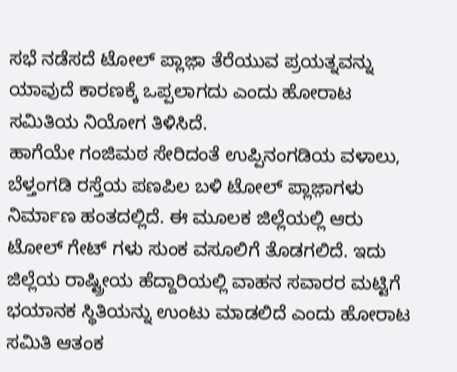ಸಭೆ ನಡೆಸದೆ ಟೋಲ್ ಪ್ಲಾಜ಼ಾ ತೆರೆಯುವ ಪ್ರಯತ್ನವನ್ನು ಯಾವುದೆ ಕಾರಣಕ್ಕೆ ಒಪ್ಪಲಾಗದು ಎಂದು ಹೋರಾಟ ಸಮಿತಿಯ ನಿಯೋಗ ತಿಳಿಸಿದೆ.
ಹಾಗೆಯೇ ಗಂಜಿಮಠ ಸೇರಿದಂತೆ ಉಪ್ಪಿನಂಗಡಿಯ ವಳಾಲು, ಬೆಳ್ತಂಗಡಿ ರಸ್ತೆಯ ಪಣಪಿಲ ಬಳಿ ಟೋಲ್ ಪ್ಲಾಜ಼ಾಗಳು ನಿರ್ಮಾಣ ಹಂತದಲ್ಲಿದೆ. ಈ ಮೂಲಕ ಜಿಲ್ಲೆಯಲ್ಲಿ‌ ಆರು ಟೋಲ್ ಗೇಟ್ ಗಳು ಸುಂಕ ವಸೂಲಿಗೆ ತೊಡಗಲಿದೆ. ಇದು ಜಿಲ್ಲೆಯ ರಾಷ್ಟ್ರೀಯ ಹೆದ್ದಾರಿಯಲ್ಲಿ ವಾಹನ ಸವಾರರ ಮಟ್ಟಿಗೆ ಭಯಾನಕ ಸ್ಥಿತಿಯನ್ನು‌ ಉಂಟು ಮಾಡಲಿದೆ ಎಂದು ಹೋರಾಟ ಸಮಿತಿ ಆತಂಕ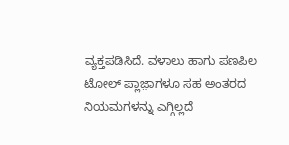ವ್ಯಕ್ತಪಡಿಸಿದೆ. ವಳಾಲು ಹಾಗು ಪಣಪಿಲ ಟೋಲ್ ಪ್ಲಾಜ಼ಾಗಳೂ ಸಹ ಅಂತರದ ನಿಯಮಗಳನ್ನು ಎಗ್ಗಿಲ್ಲದೆ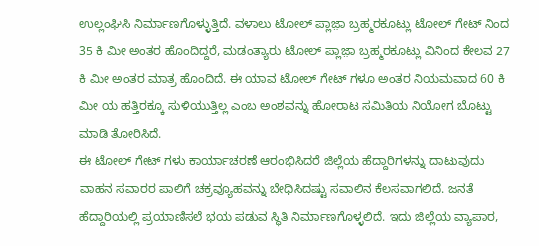ಉಲ್ಲಂಘಿಸಿ ನಿರ್ಮಾಣಗೊಳ್ಳುತ್ತಿದೆ. ವಳಾಲು ಟೋಲ್ ಪ್ಲಾಜ಼ಾ ಬ್ರಹ್ಮರಕೂಟ್ಲು ಟೋಲ್ ಗೇಟ್ ನಿಂದ 35 ಕಿ ಮೀ ಅಂತರ ಹೊಂದಿದ್ದರೆ, ಮಡಂತ್ಯಾರು ಟೋಲ್ ಪ್ಲಾಜ಼ಾ ಬ್ರಹ್ಮರಕೂಟ್ಲು ವಿನಿಂದ ಕೇಲವ 27 ಕಿ ಮೀ ಅಂತರ ಮಾತ್ರ ಹೊಂದಿದೆ. ಈ ಯಾವ ಟೋಲ್ ಗೇಟ್ ಗಳೂ ಅಂತರ ನಿಯಮವಾದ 60 ಕಿ ಮೀ ಯ ಹತ್ತಿರಕ್ಕೂ ಸುಳಿಯುತ್ತಿಲ್ಲ ಎಂಬ ಅಂಶವನ್ನು ಹೋರಾಟ ಸಮಿತಿಯ ನಿಯೋಗ ಬೊಟ್ಟು ಮಾಡಿ ತೋರಿಸಿದೆ.
ಈ ಟೋಲ್ ಗೇಟ್ ಗಳು ಕಾರ್ಯಾಚರಣೆ ಆರಂಭಿಸಿದರೆ ಜಿಲ್ಲೆಯ ಹೆದ್ದಾರಿಗಳನ್ನು‌ ದಾಟುವುದು ವಾಹನ ಸವಾರರ ಪಾಲಿಗೆ ಚಕ್ರವ್ಯೂಹವನ್ನು ಬೇಧಿಸಿದಷ್ಟು ಸವಾಲಿನ‌ ಕೆಲಸವಾಗಲಿದೆ. ಜನತೆ ಹೆದ್ದಾರಿಯಲ್ಲಿ ಪ್ರಯಾಣಿಸಲೆ ಭಯ ಪಡುವ ಸ್ಥಿತಿ ನಿರ್ಮಾಣಗೊಳ್ಳಲಿದೆ. ಇದು ಜಿಲ್ಲೆಯ ವ್ಯಾಪಾರ,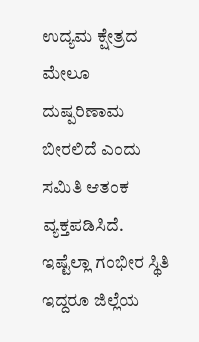ಉದ್ಯಮ ಕ್ಷೇತ್ರದ ಮೇಲೂ ದುಷ್ಪರಿಣಾಮ ಬೀರಲಿದೆ ಎಂದು ಸಮಿತಿ ಆತಂಕ ವ್ಯಕ್ತಪಡಿಸಿದೆ.
ಇಷ್ಟೆಲ್ಲಾ ಗಂಭೀರ ಸ್ಥಿತಿ ಇದ್ದರೂ ಜಿಲ್ಲೆಯ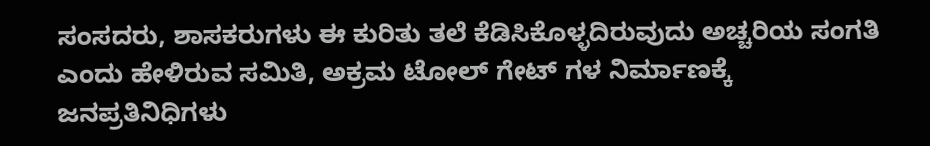ಸಂಸದರು, ಶಾಸಕರುಗಳು ಈ ಕುರಿತು ತಲೆ ಕೆಡಿಸಿಕೊಳ್ಳದಿರುವುದು ಅಚ್ಚರಿಯ ಸಂಗತಿ ಎಂದು ಹೇಳಿರುವ ಸಮಿತಿ, ಅಕ್ರಮ ಟೋಲ್ ಗೇಟ್ ಗಳ ನಿರ್ಮಾಣಕ್ಕೆ ಜನಪ್ರತಿನಿಧಿಗಳು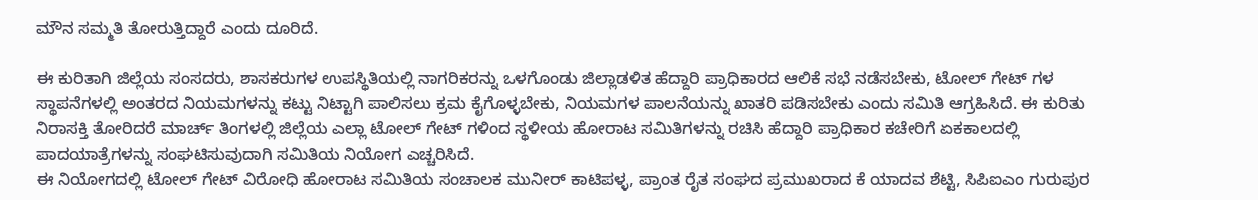ಮೌನ ಸಮ್ಮತಿ ತೋರುತ್ತಿದ್ದಾರೆ ಎಂದು ದೂರಿದೆ.

ಈ ಕುರಿತಾಗಿ ಜಿಲ್ಲೆಯ ಸಂಸದರು, ಶಾಸಕರುಗಳ ಉಪಸ್ಥಿತಿಯಲ್ಲಿ ನಾಗರಿಕರನ್ನು ಒಳಗೊಂಡು ಜಿಲ್ಲಾಡಳಿತ ಹೆದ್ದಾರಿ ಪ್ರಾಧಿಕಾರದ ಆಲಿಕೆ ಸಭೆ ನಡೆಸಬೇಕು, ಟೋಲ್ ಗೇಟ್ ಗಳ ಸ್ಥಾಪನೆಗಳಲ್ಲಿ ಅಂತರದ ನಿಯಮಗಳನ್ನು ಕಟ್ಟು ನಿಟ್ಟಾಗಿ ಪಾಲಿಸಲು ಕ್ರಮ ಕೈಗೊಳ್ಳಬೇಕು, ನಿಯಮಗಳ ಪಾಲನೆಯನ್ನು ಖಾತರಿ ಪಡಿಸಬೇಕು ಎಂದು ಸಮಿತಿ ಆಗ್ರಹಿಸಿದೆ. ಈ ಕುರಿತು ನಿರಾಸಕ್ತಿ ತೋರಿದರೆ ಮಾರ್ಚ್ ತಿಂಗಳಲ್ಲಿ ಜಿಲ್ಲೆಯ ಎಲ್ಲಾ ಟೋಲ್ ಗೇಟ್ ಗಳಿಂದ ಸ್ಥಳೀಯ ಹೋರಾಟ ಸಮಿತಿಗಳನ್ನು ರಚಿಸಿ ಹೆದ್ದಾರಿ ಪ್ರಾಧಿಕಾರ ಕಚೇರಿಗೆ ಏಕಕಾಲದಲ್ಲಿ ಪಾದಯಾತ್ರೆಗಳನ್ನು ಸಂಘಟಿಸುವುದಾಗಿ ಸಮಿತಿಯ ನಿಯೋಗ ಎಚ್ಚರಿಸಿದೆ.
ಈ ನಿಯೋಗದಲ್ಲಿ ಟೋಲ್ ಗೇಟ್ ವಿರೋಧಿ ಹೋರಾಟ ಸಮಿತಿಯ ಸಂಚಾಲಕ ಮುನೀರ್ ಕಾಟಿಪಳ್ಳ, ಪ್ರಾಂತ ರೈತ ಸಂಘದ ಪ್ರಮುಖರಾದ ಕೆ ಯಾದವ ಶೆಟ್ಟಿ, ಸಿಪಿಐಎಂ ಗುರುಪುರ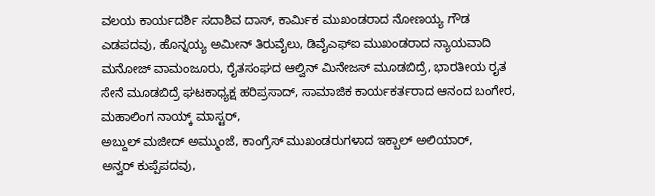ವಲಯ ಕಾರ್ಯದರ್ಶಿ ಸದಾಶಿವ ದಾಸ್, ಕಾರ್ಮಿಕ ಮುಖಂಡರಾದ ನೋಣಯ್ಯ ಗೌಡ ಎಡಪದವು, ಹೊನ್ನಯ್ಯ ಅಮೀನ್ ತಿರುವೈಲು, ಡಿವೈಎಫ್ಐ ಮುಖಂಡರಾದ ನ್ಯಾಯವಾದಿ ಮನೋಜ್ ವಾಮಂಜೂರು, ರೈತಸಂಘದ ಆಲ್ವಿನ್ ಮಿನೇಜಸ್ ಮೂಡಬಿದ್ರೆ, ಭಾರತೀಯ ರೖತ ಸೇನೆ ಮೂಡಬಿದ್ರೆ ಘಟಕಾಧ್ಯಕ್ಷ ಹರಿಪ್ರಸಾದ್, ಸಾಮಾಜಿಕ ಕಾರ್ಯಕರ್ತರಾದ ಆನಂದ ಬಂಗೇರ, ಮಹಾಲಿಂಗ ನಾಯ್ಕ್ ಮಾಸ್ಟರ್,
ಅಬ್ದುಲ್ ಮಜೀದ್ ಅಮ್ಮುಂಜೆ, ಕಾಂಗ್ರೆಸ್ ಮುಖಂಡರುಗಳಾದ ಇಕ್ಬಾಲ್ ಅಲಿಯಾರ್,
ಅನ್ವರ್ ಕುಪ್ಪೆಪದವು,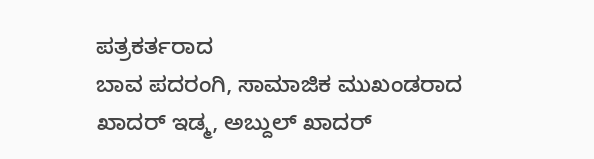ಪತ್ರಕರ್ತರಾದ
ಬಾವ ಪದರಂಗಿ, ಸಾಮಾಜಿಕ ಮುಖಂಡರಾದ ಖಾದರ್ ಇಡ್ಮ, ಅಬ್ದುಲ್ ಖಾದರ್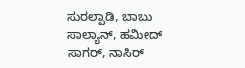ಸುರಲ್ಪಾಡಿ, ಬಾಬು ಸಾಲ್ಯಾನ್, ಹಮೀದ್ ಸಾಗರ್, ನಾಸಿರ್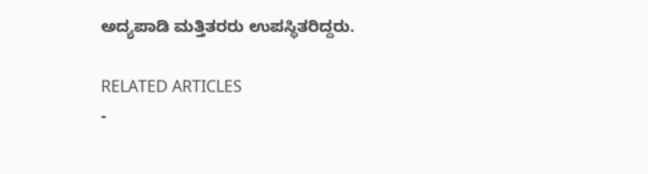ಅದ್ಯಪಾಡಿ ಮತ್ತಿತರರು ಉಪಸ್ಥಿತರಿದ್ದರು.

RELATED ARTICLES
-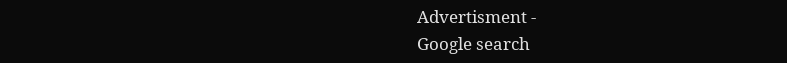Advertisment -
Google search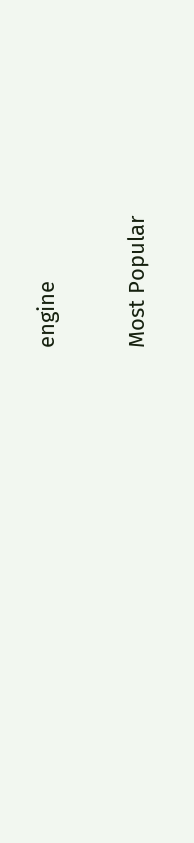engine

Most Popular